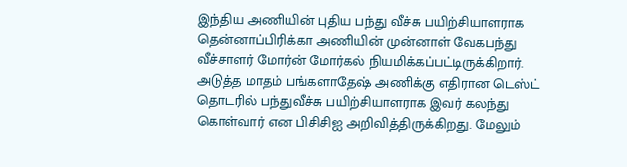இந்திய அணியின் புதிய பந்து வீச்சு பயிற்சியாளராக தென்னாப்பிரிக்கா அணியின் முன்னாள் வேகபந்து வீச்சாளர் மோர்ன் மோர்கல் நியமிக்கப்பட்டிருக்கிறார். அடுத்த மாதம் பங்களாதேஷ் அணிக்கு எதிரான டெஸ்ட் தொடரில் பந்துவீச்சு பயிற்சியாளராக இவர் கலந்து கொள்வார் என பிசிசிஐ அறிவித்திருக்கிறது. மேலும்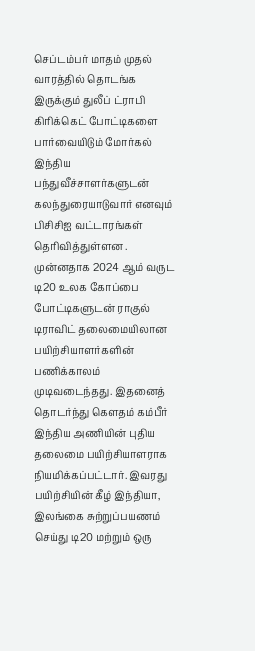செப்டம்பர் மாதம் முதல் வாரத்தில் தொடங்க இருக்கும் துலீப் ட்ராபி கிரிக்கெட் போட்டிகளை பார்வையிடும் மோர்கல் இந்திய பந்துவீச்சாளர்களுடன் கலந்துரையாடுவார் எனவும் பிசிசிஐ வட்டாரங்கள் தெரிவித்துள்ளன .
முன்னதாக 2024 ஆம் வருட டி20 உலக கோப்பை போட்டிகளுடன் ராகுல் டிராவிட் தலைமையிலான பயிற்சியாளர்களின் பணிக்காலம் முடிவடைந்தது. இதனைத் தொடர்ந்து கௌதம் கம்பீர் இந்திய அணியின் புதிய தலைமை பயிற்சியாளராக நியமிக்கப்பட்டார். இவரது பயிற்சியின் கீழ் இந்தியா, இலங்கை சுற்றுப்பயணம் செய்து டி20 மற்றும் ஒரு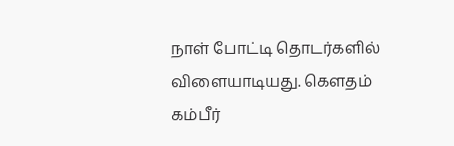நாள் போட்டி தொடர்களில் விளையாடியது. கௌதம் கம்பீர்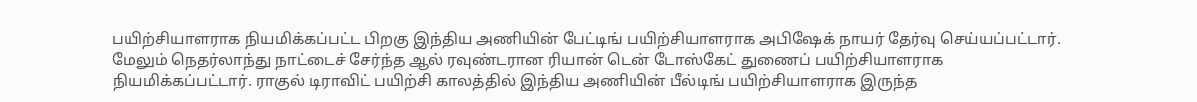பயிற்சியாளராக நியமிக்கப்பட்ட பிறகு இந்திய அணியின் பேட்டிங் பயிற்சியாளராக அபிஷேக் நாயர் தேர்வு செய்யப்பட்டார்.
மேலும் நெதர்லாந்து நாட்டைச் சேர்ந்த ஆல் ரவுண்டரான ரியான் டென் டோஸ்கேட் துணைப் பயிற்சியாளராக நியமிக்கப்பட்டார். ராகுல் டிராவிட் பயிற்சி காலத்தில் இந்திய அணியின் பீல்டிங் பயிற்சியாளராக இருந்த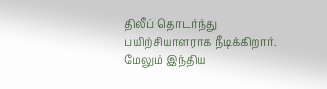திலீப் தொடர்ந்து பயிற்சியாளராக நீடிக்கிறார். மேலும் இந்திய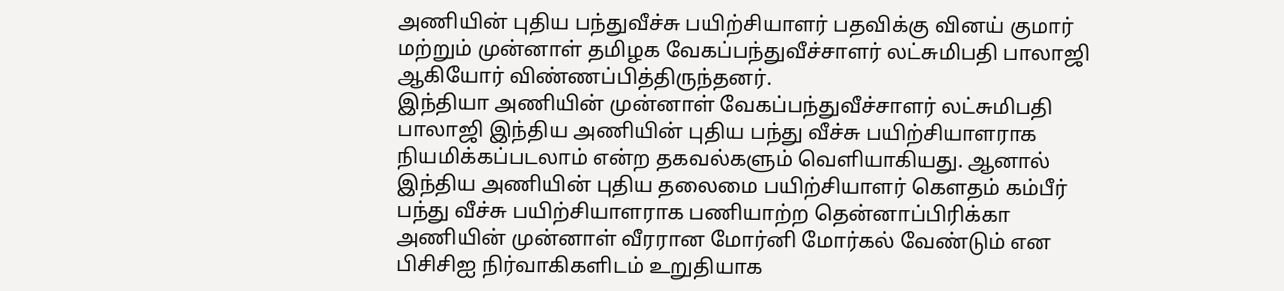அணியின் புதிய பந்துவீச்சு பயிற்சியாளர் பதவிக்கு வினய் குமார் மற்றும் முன்னாள் தமிழக வேகப்பந்துவீச்சாளர் லட்சுமிபதி பாலாஜி ஆகியோர் விண்ணப்பித்திருந்தனர்.
இந்தியா அணியின் முன்னாள் வேகப்பந்துவீச்சாளர் லட்சுமிபதி பாலாஜி இந்திய அணியின் புதிய பந்து வீச்சு பயிற்சியாளராக நியமிக்கப்படலாம் என்ற தகவல்களும் வெளியாகியது. ஆனால் இந்திய அணியின் புதிய தலைமை பயிற்சியாளர் கௌதம் கம்பீர் பந்து வீச்சு பயிற்சியாளராக பணியாற்ற தென்னாப்பிரிக்கா அணியின் முன்னாள் வீரரான மோர்னி மோர்கல் வேண்டும் என பிசிசிஐ நிர்வாகிகளிடம் உறுதியாக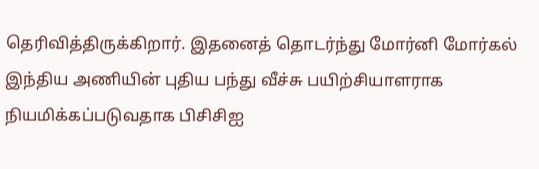தெரிவித்திருக்கிறார். இதனைத் தொடர்ந்து மோர்னி மோர்கல் இந்திய அணியின் புதிய பந்து வீச்சு பயிற்சியாளராக நியமிக்கப்படுவதாக பிசிசிஐ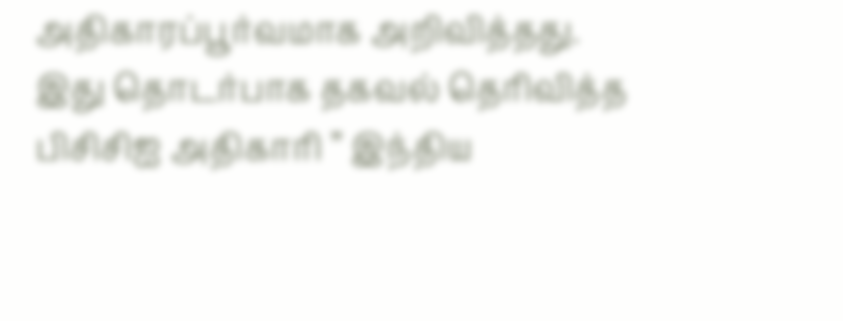அதிகாரப்பூர்வமாக அறிவித்தது.
இது தொடர்பாக தகவல் தெரிவித்த பிசிசிஐ அதிகாரி ” இந்திய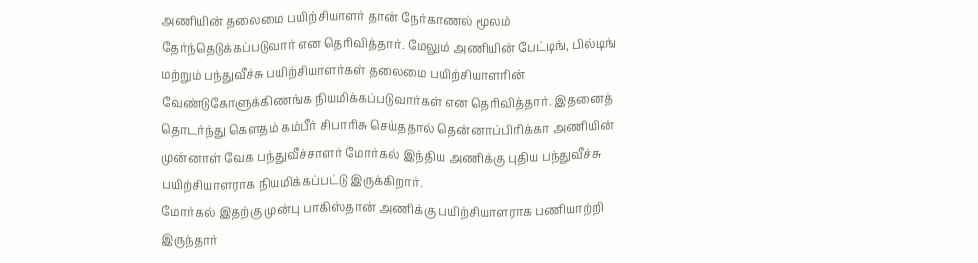அணியின் தலைமை பயிற்சியாளர் தான் நேர்காணல் மூலம் தேர்ந்தெடுக்கப்படுவார் என தெரிவித்தார். மேலும் அணியின் பேட்டிங், பில்டிங் மற்றும் பந்துவீச்சு பயிற்சியாளர்கள் தலைமை பயிற்சியாளரின் வேண்டுகோளுக்கிணங்க நியமிக்கப்படுவார்கள் என தெரிவித்தார். இதனைத் தொடர்ந்து கௌதம் கம்பீர் சிபாரிசு செய்ததால் தென்னாப்பிரிக்கா அணியின் முன்னாள் வேக பந்துவீச்சாளர் மோர்கல் இந்திய அணிக்கு புதிய பந்துவீச்சு பயிற்சியாளராக நியமிக்கப்பட்டு இருக்கிறார்.
மோர்கல் இதற்கு முன்பு பாகிஸ்தான் அணிக்கு பயிற்சியாளராக பணியாற்றி இருந்தார்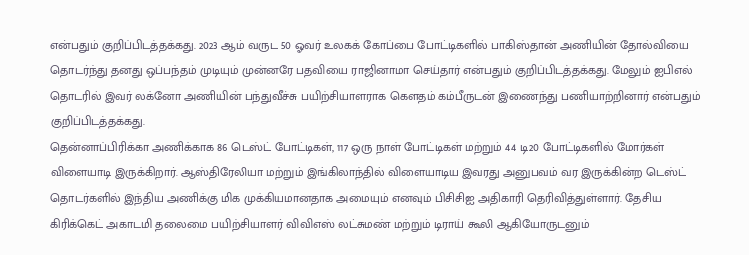என்பதும் குறிப்பிடத்தக்கது. 2023 ஆம் வருட 50 ஓவர் உலகக் கோப்பை போட்டிகளில் பாகிஸ்தான் அணியின் தோல்வியை தொடர்ந்து தனது ஒப்பந்தம் முடியும் முன்னரே பதவியை ராஜினாமா செய்தார் என்பதும் குறிப்பிடத்தக்கது. மேலும் ஐபிஎல் தொடரில் இவர் லக்னோ அணியின் பந்துவீச்சு பயிற்சியாளராக கௌதம் கம்பீருடன் இணைந்து பணியாற்றினார் என்பதும் குறிப்பிடத்தக்கது.
தென்னாப்பிரிக்கா அணிக்காக 86 டெஸ்ட் போட்டிகள், 117 ஒரு நாள் போட்டிகள் மற்றும் 44 டி20 போட்டிகளில் மோர்கள் விளையாடி இருக்கிறார். ஆஸ்திரேலியா மற்றும் இங்கிலாந்தில் விளையாடிய இவரது அனுபவம் வர இருக்கின்ற டெஸ்ட் தொடர்களில் இந்திய அணிக்கு மிக முக்கியமானதாக அமையும் எனவும் பிசிசிஐ அதிகாரி தெரிவித்துள்ளார். தேசிய கிரிக்கெட் அகாடமி தலைமை பயிற்சியாளர் விவிஎஸ் லட்சுமண் மற்றும் டிராய் கூலி ஆகியோருடனும்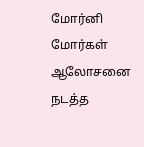மோர்னி மோர்கள் ஆலோசனை நடத்த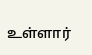உள்ளார்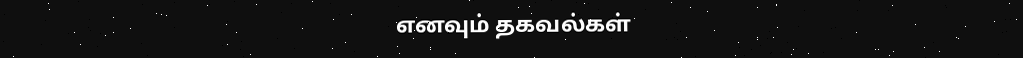எனவும் தகவல்கள்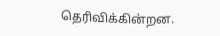தெரிவிக்கின்றன.